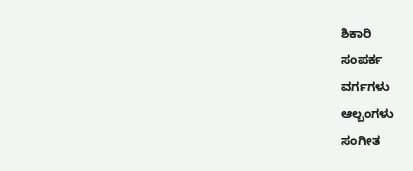ಶಿಕಾರಿ
ಸಂಪರ್ಕ
ವರ್ಗಗಳು
ಆಲ್ಬಂಗಳು
ಸಂಗೀತ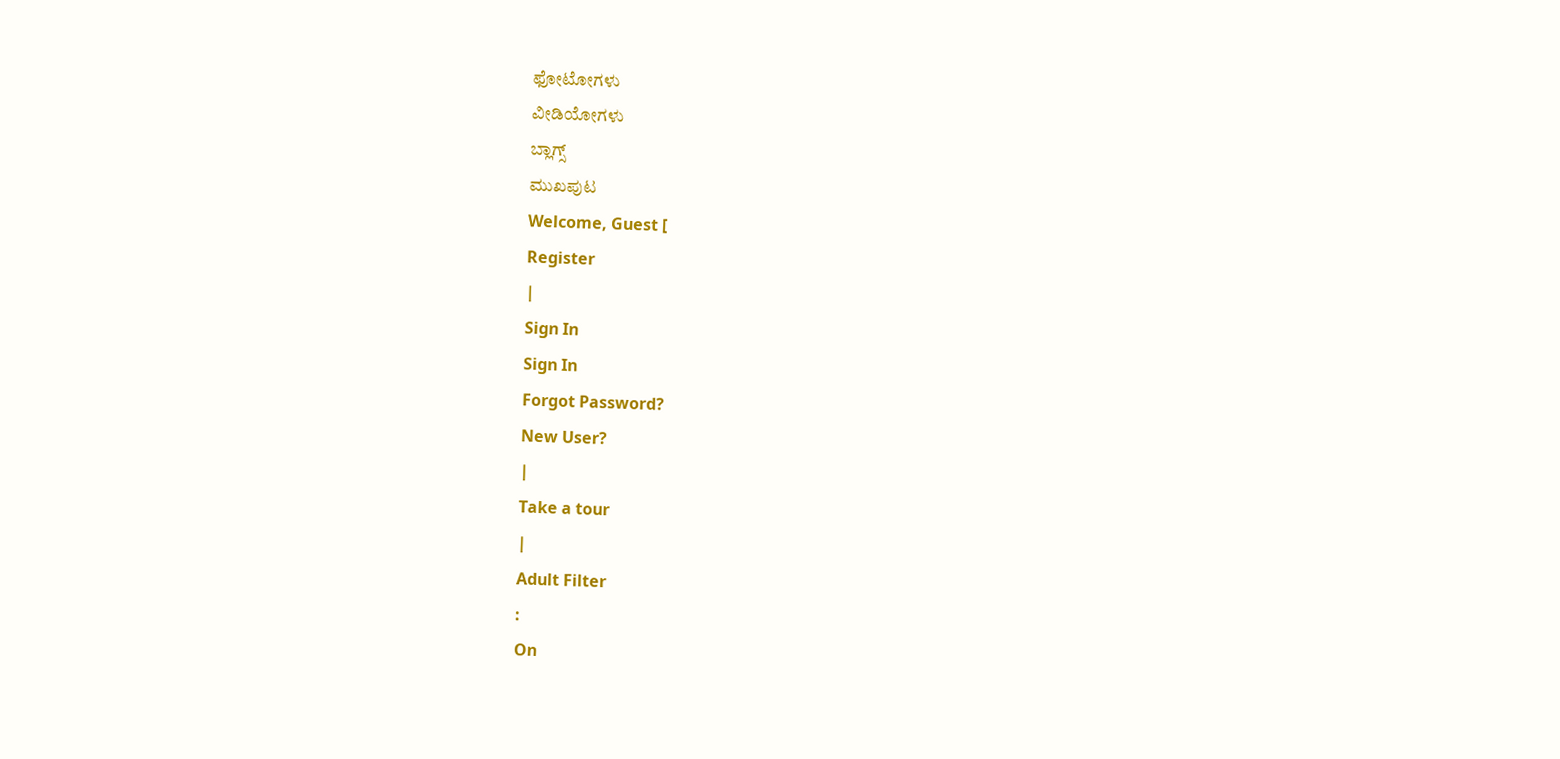ಫೋಟೋಗಳು
ವೀಡಿಯೋಗಳು
ಬ್ಲಾಗ್ಸ್
ಮುಖಪುಟ
Welcome, Guest [
Register
|
Sign In
Sign In
Forgot Password?
New User?
|
Take a tour
|
Adult Filter
:
On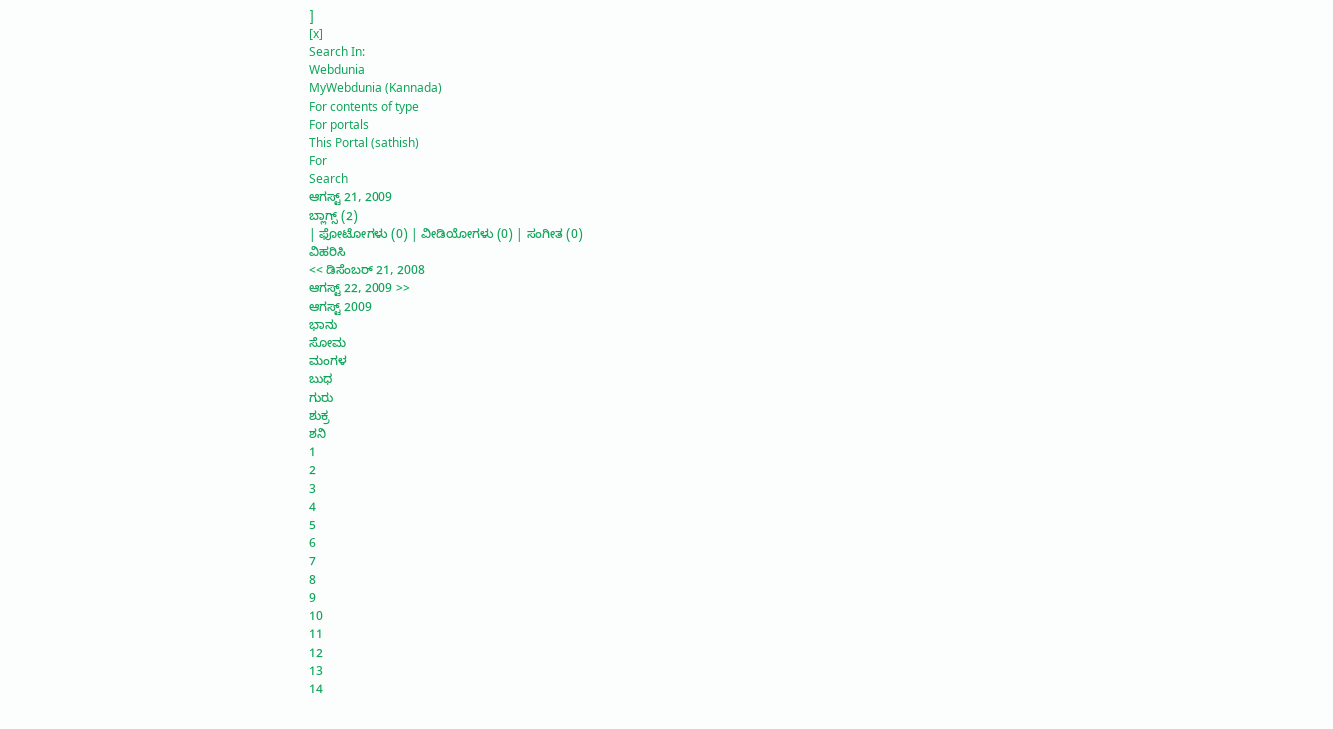]
[x]
Search In:
Webdunia
MyWebdunia (Kannada)
For contents of type
For portals
This Portal (sathish)
For
Search
ಆಗಸ್ಟ್ 21, 2009
ಬ್ಲಾಗ್ಸ್ (2)
| ಫೋಟೋಗಳು (0) | ವೀಡಿಯೋಗಳು (0) | ಸಂಗೀತ (0)
ವಿಹರಿಸಿ
<< ಡಿಸೆಂಬರ್ 21, 2008
ಆಗಸ್ಟ್ 22, 2009 >>
ಆಗಸ್ಟ್ 2009
ಭಾನು
ಸೋಮ
ಮಂಗಳ
ಬುಧ
ಗುರು
ಶುಕ್ರ
ಶನಿ
1
2
3
4
5
6
7
8
9
10
11
12
13
14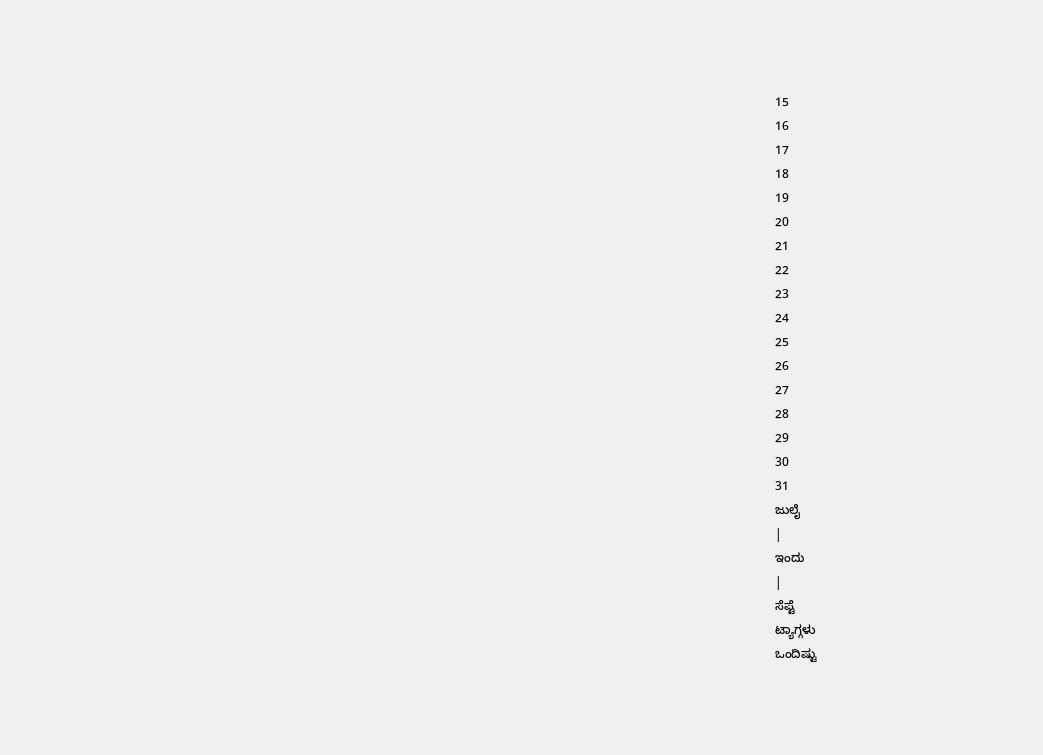15
16
17
18
19
20
21
22
23
24
25
26
27
28
29
30
31
ಜುಲೈ
|
ಇಂದು
|
ಸೆಪ್ಟೆ
ಟ್ಯಾಗ್ಗಳು
ಒಂದಿಷ್ಟು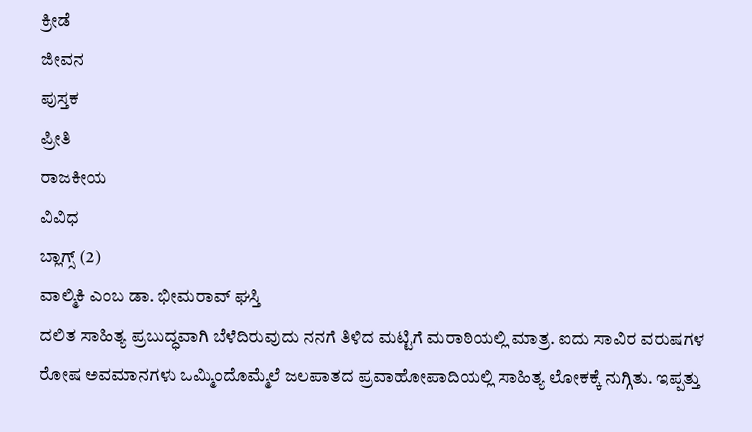ಕ್ರೀಡೆ
ಜೀವನ
ಪುಸ್ತಕ
ಪ್ರೀತಿ
ರಾಜಕೀಯ
ವಿವಿಧ
ಬ್ಲಾಗ್ಸ್ (2)
ವಾಲ್ಮಿಕಿ ಎಂಬ ಡಾ. ಭೀಮರಾವ್ ಘಸ್ತಿ
ದಲಿತ ಸಾಹಿತ್ಯ ಪ್ರಬುದ್ಧವಾಗಿ ಬೆಳೆದಿರುವುದು ನನಗೆ ತಿಳಿದ ಮಟ್ಟಿಗೆ ಮರಾಠಿಯಲ್ಲಿ ಮಾತ್ರ. ಐದು ಸಾವಿರ ವರುಷಗಳ ರೋಷ ಅವಮಾನಗಳು ಒಮ್ಮಿಂದೊಮ್ಮೆಲೆ ಜಲಪಾತದ ಪ್ರವಾಹೋಪಾದಿಯಲ್ಲಿ ಸಾಹಿತ್ಯ ಲೋಕಕ್ಕೆ ನುಗ್ಗಿತು. ಇಪ್ಪತ್ತು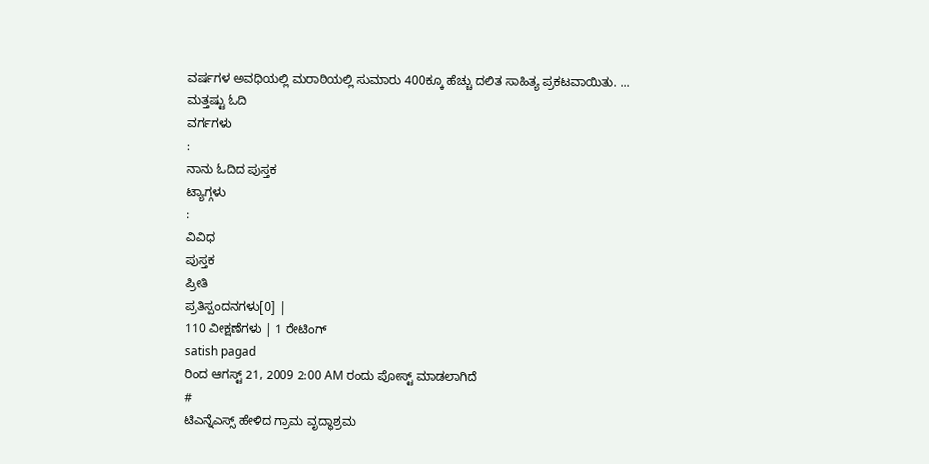ವರ್ಷಗಳ ಅವಧಿಯಲ್ಲಿ ಮರಾಠಿಯಲ್ಲಿ ಸುಮಾರು 400ಕ್ಕೂ ಹೆಚ್ಚು ದಲಿತ ಸಾಹಿತ್ಯ ಪ್ರಕಟವಾಯಿತು. ...
ಮತ್ತಷ್ಟು ಓದಿ
ವರ್ಗಗಳು
:
ನಾನು ಓದಿದ ಪುಸ್ತಕ
ಟ್ಯಾಗ್ಗಳು
:
ವಿವಿಧ
ಪುಸ್ತಕ
ಪ್ರೀತಿ
ಪ್ರತಿಸ್ಪಂದನಗಳು[0] |
110 ವೀಕ್ಷಣೆಗಳು | 1 ರೇಟಿಂಗ್
satish pagad
ರಿಂದ ಆಗಸ್ಟ್ 21, 2009 2:00 AM ರಂದು ಪೋಸ್ಟ್ ಮಾಡಲಾಗಿದೆ
#
ಟಿಎನ್ನೆಎಸ್ಸ್ ಹೇಳಿದ ಗ್ರಾಮ ವೃದ್ಧಾಶ್ರಮ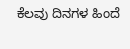ಕೆಲವು ದಿನಗಳ ಹಿಂದೆ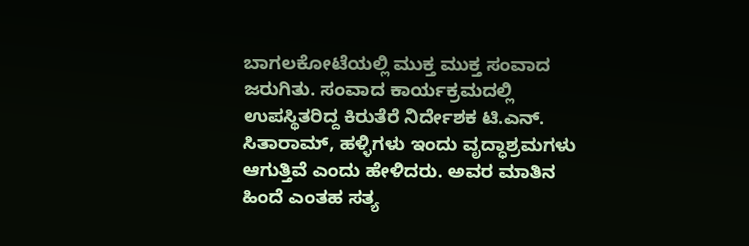ಬಾಗಲಕೋಟೆಯಲ್ಲಿ ಮುಕ್ತ ಮುಕ್ತ ಸಂವಾದ ಜರುಗಿತು. ಸಂವಾದ ಕಾರ್ಯಕ್ರಮದಲ್ಲಿ ಉಪಸ್ಥಿತರಿದ್ದ ಕಿರುತೆರೆ ನಿರ್ದೇಶಕ ಟಿ.ಎನ್. ಸಿತಾರಾಮ್, ಹಳ್ಳಿಗಳು ಇಂದು ವೃದ್ಧಾಶ್ರಮಗಳು ಆಗುತ್ತಿವೆ ಎಂದು ಹೇಳಿದರು. ಅವರ ಮಾತಿನ ಹಿಂದೆ ಎಂತಹ ಸತ್ಯ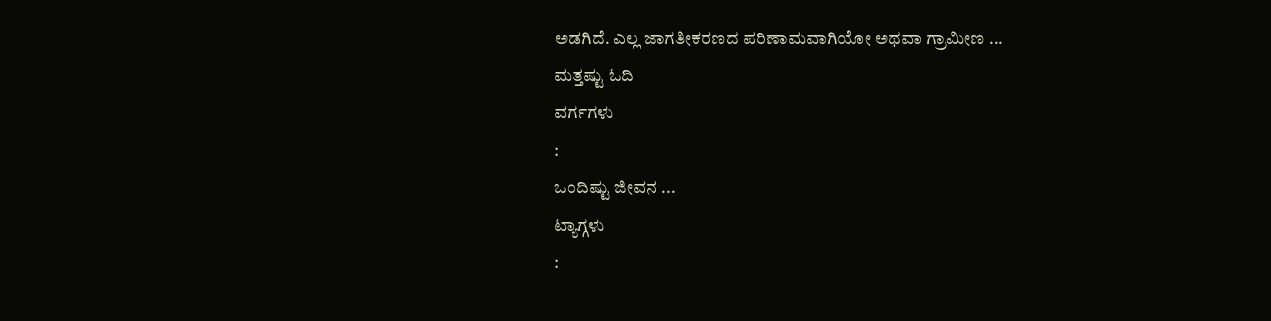ಅಡಗಿದೆ. ಎಲ್ಲ ಜಾಗತೀಕರಣದ ಪರಿಣಾಮವಾಗಿಯೋ ಅಥವಾ ಗ್ರಾಮೀಣ ...
ಮತ್ತಷ್ಟು ಓದಿ
ವರ್ಗಗಳು
:
ಒಂದಿಷ್ಟು ಜೀವನ ...
ಟ್ಯಾಗ್ಗಳು
: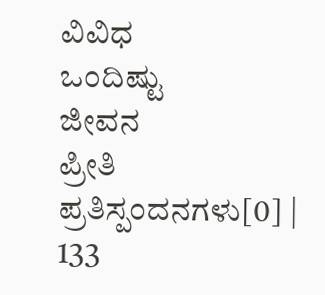ವಿವಿಧ
ಒಂದಿಷ್ಟು
ಜೀವನ
ಪ್ರೀತಿ
ಪ್ರತಿಸ್ಪಂದನಗಳು[0] |
133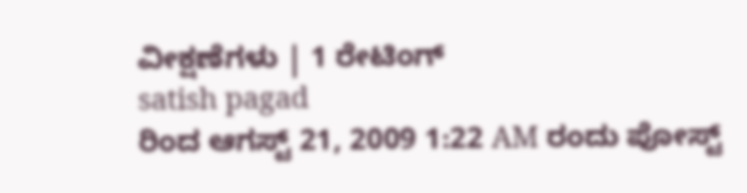ವೀಕ್ಷಣೆಗಳು | 1 ರೇಟಿಂಗ್
satish pagad
ರಿಂದ ಆಗಸ್ಟ್ 21, 2009 1:22 AM ರಂದು ಪೋಸ್ಟ್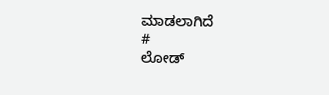ಮಾಡಲಾಗಿದೆ
#
ಲೋಡ್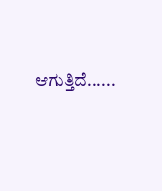ಆಗುತ್ತಿದೆ......